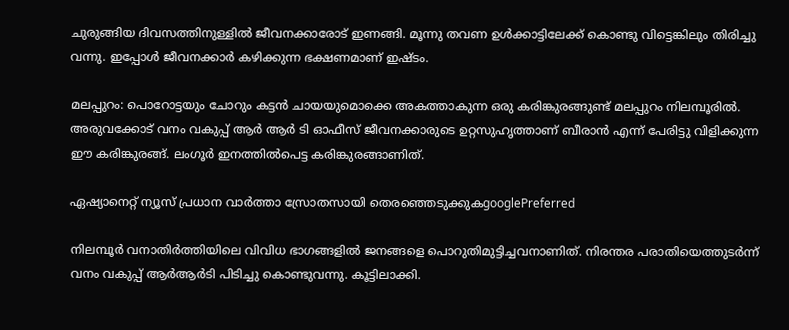ചുരുങ്ങിയ ദിവസത്തിനുള്ളില്‍ ജീവനക്കാരോട് ഇണങ്ങി. മൂന്നു തവണ ഉള്‍ക്കാട്ടിലേക്ക് കൊണ്ടു വിട്ടെങ്കിലും തിരിച്ചു വന്നു. ഇപ്പോള്‍ ജീവനക്കാര്‍ കഴിക്കുന്ന ഭക്ഷണമാണ് ഇഷ്ടം.

മലപ്പുറം: പൊറോട്ടയും ചോറും കട്ടൻ ചായയുമൊക്കെ അകത്താകുന്ന ഒരു കരിങ്കുരങ്ങുണ്ട് മലപ്പുറം നിലമ്പൂരിൽ. അരുവക്കോട് വനം വകുപ്പ് ആർ ആർ ടി ഓഫീസ് ജീവനക്കാരുടെ ഉറ്റസുഹൃത്താണ് ബീരാൻ എന്ന് പേരിട്ടു വിളിക്കുന്ന ഈ കരിങ്കുരങ്ങ്. ലംഗൂർ ഇനത്തിൽപെട്ട കരിങ്കുരങ്ങാണിത്.

ഏഷ്യാനെറ്റ് ന്യൂസ് പ്രധാന വാർത്താ സ്രോതസായി തെരഞ്ഞെടുക്കുകgooglePreferred

നിലമ്പൂർ വനാതിര്‍ത്തിയിലെ വിവിധ ഭാഗങ്ങളിൽ ജനങ്ങളെ പൊറുതിമുട്ടിച്ചവനാണിത്. നിരന്തര പരാതിയെത്തുടര്‍ന്ന് വനം വകുപ്പ് ആര്‍ആര്‍ടി പിടിച്ചു കൊണ്ടുവന്നു. കൂട്ടിലാക്കി.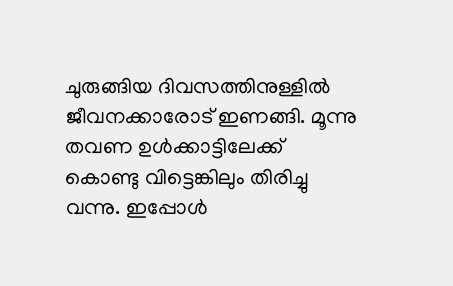ചുരുങ്ങിയ ദിവസത്തിനുള്ളില്‍ ജീവനക്കാരോട് ഇണങ്ങി. മൂന്നു തവണ ഉള്‍ക്കാട്ടിലേക്ക് കൊണ്ടു വിട്ടെങ്കിലും തിരിച്ചു വന്നു. ഇപ്പോള്‍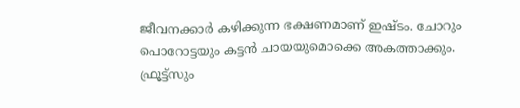ജീവനക്കാര്‍ കഴിക്കുന്ന ഭക്ഷണമാണ് ഇഷ്ടം. ചോറും പൊറോട്ടയും കട്ടന്‍ ചായയുമൊക്കെ അകത്താക്കും. ഫ്രൂട്ട്സും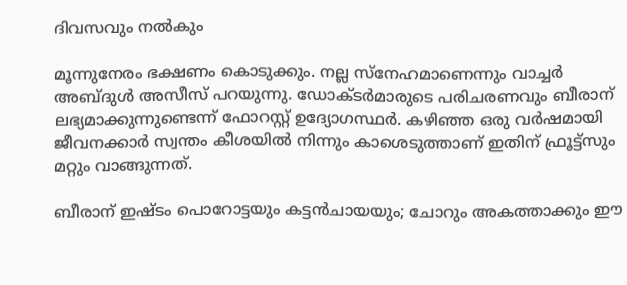ദിവസവും നല്‍കും

മൂന്നുനേരം ഭക്ഷണം കൊടുക്കും. നല്ല സ്നേഹമാണെന്നും വാച്ചർ അബ്ദുൾ അസീസ് പറയുന്നു. ഡോക്ടർമാരുടെ പരിചരണവും ബീരാന് ലഭ്യമാക്കുന്നുണ്ടെന്ന് ഫോറസ്റ്റ് ഉദ്യോഗസ്ഥർ. കഴിഞ്ഞ ഒരു വര്‍ഷമായി ജീവനക്കാര്‍ സ്വന്തം കീശയില്‍ നിന്നും കാശെടുത്താണ് ഇതിന് ഫ്രൂട്ട്സും മറ്റും വാങ്ങുന്നത്.

ബീരാന് ഇഷ്ടം പൊറോട്ടയും കട്ടൻചായയും; ചോറും അകത്താക്കും ഈ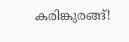കരിങ്കുരങ്ങ്!